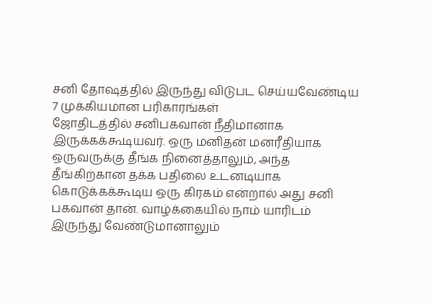சனி தோஷத்தில் இருந்து விடுபட செய்யவேண்டிய 7 முக்கியமான பரிகாரங்கள்
ஜோதிடத்தில் சனிபகவான் நீதிமானாக இருக்கக்கூடியவர். ஒரு மனிதன் மனரீதியாக ஒருவருக்கு தீங்க நினைத்தாலும், அந்த தீங்கிற்கான தக்க பதிலை உடனடியாக கொடுக்கக்கூடிய ஒரு கிரகம் என்றால் அது சனி பகவான் தான். வாழ்க்கையில் நாம் யாரிடம் இருந்து வேண்டுமானாலும்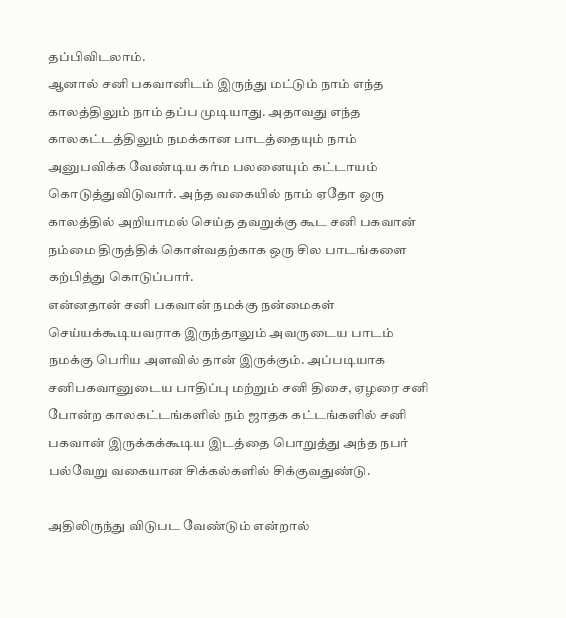தப்பிவிடலாம்.
ஆனால் சனி பகவானிடம் இருந்து மட்டும் நாம் எந்த காலத்திலும் நாம் தப்ப முடியாது. அதாவது எந்த காலகட்டத்திலும் நமக்கான பாடத்தையும் நாம் அனுபவிக்க வேண்டிய கர்ம பலனையும் கட்டாயம் கொடுத்துவிடுவார். அந்த வகையில் நாம் ஏதோ ஒரு காலத்தில் அறியாமல் செய்த தவறுக்கு கூட சனி பகவான் நம்மை திருத்திக் கொள்வதற்காக ஒரு சில பாடங்களை கற்பித்து கொடுப்பார்.
என்னதான் சனி பகவான் நமக்கு நன்மைகள் செய்யக்கூடியவராக இருந்தாலும் அவருடைய பாடம் நமக்கு பெரிய அளவில் தான் இருக்கும். அப்படியாக சனிபகவானுடைய பாதிப்பு மற்றும் சனி திசை, ஏழரை சனி போன்ற காலகட்டங்களில் நம் ஜாதக கட்டங்களில் சனி பகவான் இருக்கக்கூடிய இடத்தை பொறுத்து அந்த நபர் பல்வேறு வகையான சிக்கல்களில் சிக்குவதுண்டு.

அதிலிருந்து விடுபட வேண்டும் என்றால்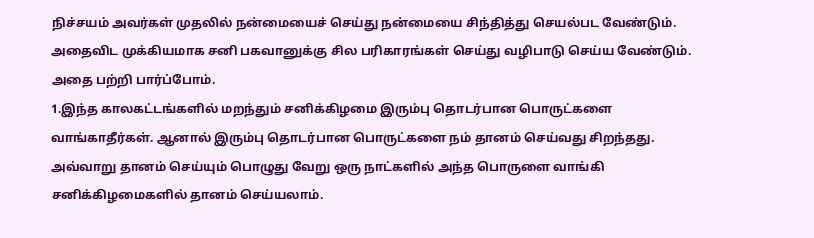நிச்சயம் அவர்கள் முதலில் நன்மையைச் செய்து நன்மையை சிந்தித்து செயல்பட வேண்டும். அதைவிட முக்கியமாக சனி பகவானுக்கு சில பரிகாரங்கள் செய்து வழிபாடு செய்ய வேண்டும். அதை பற்றி பார்ப்போம்.
1.இந்த காலகட்டங்களில் மறந்தும் சனிக்கிழமை இரும்பு தொடர்பான பொருட்களை வாங்காதீர்கள். ஆனால் இரும்பு தொடர்பான பொருட்களை நம் தானம் செய்வது சிறந்தது. அவ்வாறு தானம் செய்யும் பொழுது வேறு ஒரு நாட்களில் அந்த பொருளை வாங்கி சனிக்கிழமைகளில் தானம் செய்யலாம்.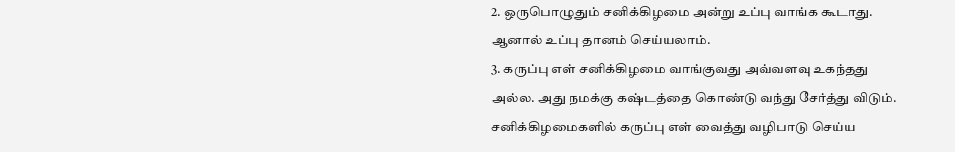2. ஒருபொழுதும் சனிக்கிழமை அன்று உப்பு வாங்க கூடாது. ஆனால் உப்பு தானம் செய்யலாம்.
3. கருப்பு எள் சனிக்கிழமை வாங்குவது அவ்வளவு உகந்தது அல்ல. அது நமக்கு கஷ்டத்தை கொண்டு வந்து சேர்த்து விடும். சனிக்கிழமைகளில் கருப்பு எள் வைத்து வழிபாடு செய்ய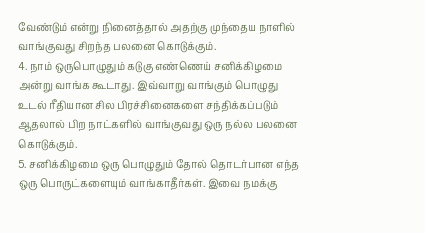வேண்டும் என்று நினைத்தால் அதற்கு முந்தைய நாளில் வாங்குவது சிறந்த பலனை கொடுக்கும்.
4. நாம் ஒருபொழுதும் கடுகு எண்ணெய் சனிக்கிழமை அன்று வாங்க கூடாது. இவ்வாறு வாங்கும் பொழுது உடல் ரீதியான சில பிரச்சினைகளை சந்திக்கப்படும் ஆதலால் பிற நாட்களில் வாங்குவது ஒரு நல்ல பலனை கொடுக்கும்.
5. சனிக்கிழமை ஒரு பொழுதும் தோல் தொடர்பான எந்த ஒரு பொருட்களையும் வாங்காதீர்கள். இவை நமக்கு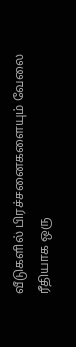வீடுகளில் பிரச்சனைகளையும் வேலை ரீதியாக ஒரு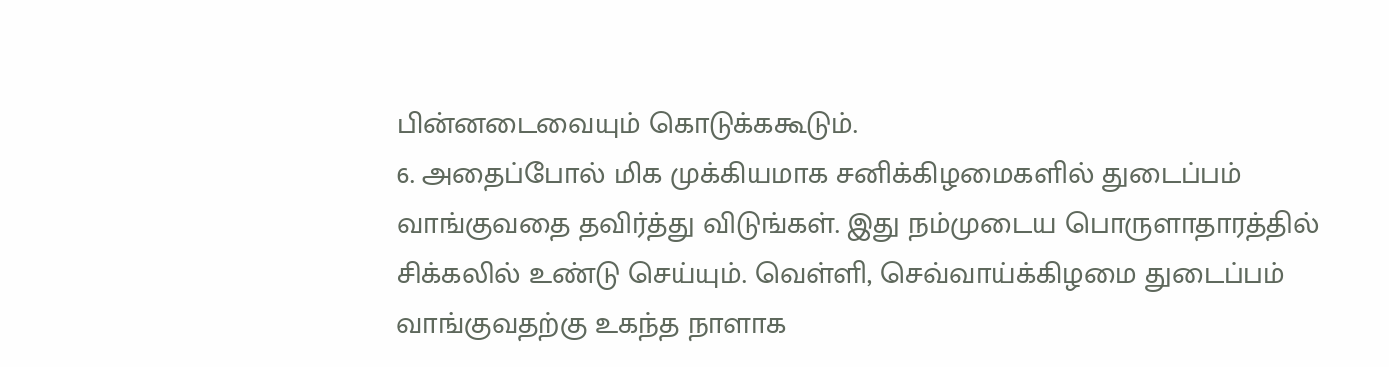பின்னடைவையும் கொடுக்ககூடும்.
6. அதைப்போல் மிக முக்கியமாக சனிக்கிழமைகளில் துடைப்பம் வாங்குவதை தவிர்த்து விடுங்கள். இது நம்முடைய பொருளாதாரத்தில் சிக்கலில் உண்டு செய்யும். வெள்ளி, செவ்வாய்க்கிழமை துடைப்பம் வாங்குவதற்கு உகந்த நாளாக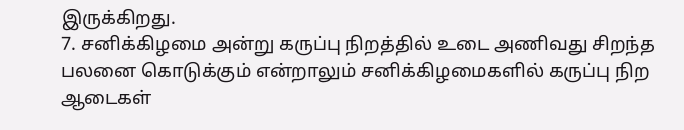இருக்கிறது.
7. சனிக்கிழமை அன்று கருப்பு நிறத்தில் உடை அணிவது சிறந்த பலனை கொடுக்கும் என்றாலும் சனிக்கிழமைகளில் கருப்பு நிற ஆடைகள்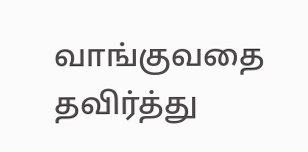வாங்குவதை தவிர்த்து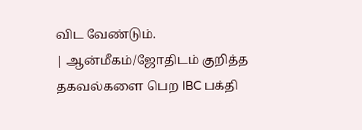விட வேண்டும்.
| ஆன்மீகம்/ஜோதிடம் குறித்த தகவல்களை பெற IBC பக்தி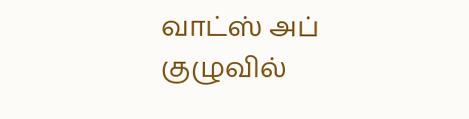வாட்ஸ் அப் குழுவில்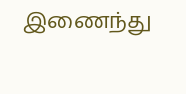இணைந்து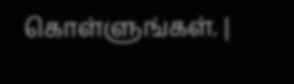கொள்ளுங்கள். |